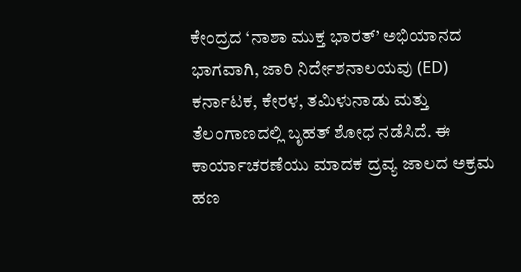ಕೇಂದ್ರದ ‘ನಾಶಾ ಮುಕ್ತ ಭಾರತ್’ ಅಭಿಯಾನದ ಭಾಗವಾಗಿ, ಜಾರಿ ನಿರ್ದೇಶನಾಲಯವು (ED) ಕರ್ನಾಟಕ, ಕೇರಳ, ತಮಿಳುನಾಡು ಮತ್ತು ತೆಲಂಗಾಣದಲ್ಲಿ ಬೃಹತ್ ಶೋಧ ನಡೆಸಿದೆ. ಈ ಕಾರ್ಯಾಚರಣೆಯು ಮಾದಕ ದ್ರವ್ಯ ಜಾಲದ ಅಕ್ರಮ ಹಣ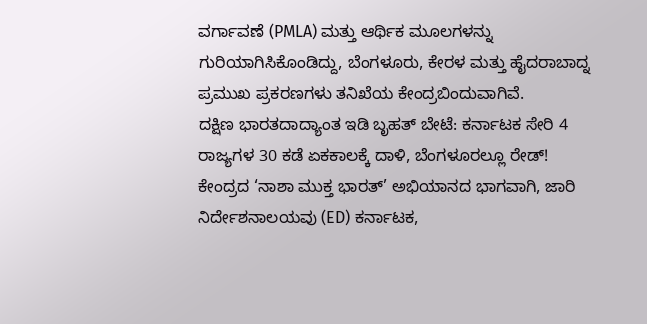ವರ್ಗಾವಣೆ (PMLA) ಮತ್ತು ಆರ್ಥಿಕ ಮೂಲಗಳನ್ನು ಗುರಿಯಾಗಿಸಿಕೊಂಡಿದ್ದು, ಬೆಂಗಳೂರು, ಕೇರಳ ಮತ್ತು ಹೈದರಾಬಾದ್ನ ಪ್ರಮುಖ ಪ್ರಕರಣಗಳು ತನಿಖೆಯ ಕೇಂದ್ರಬಿಂದುವಾಗಿವೆ.
ದಕ್ಷಿಣ ಭಾರತದಾದ್ಯಾಂತ ಇಡಿ ಬೃಹತ್ ಬೇಟೆ: ಕರ್ನಾಟಕ ಸೇರಿ 4 ರಾಜ್ಯಗಳ 30 ಕಡೆ ಏಕಕಾಲಕ್ಕೆ ದಾಳಿ, ಬೆಂಗಳೂರಲ್ಲೂ ರೇಡ್!
ಕೇಂದ್ರದ ‘ನಾಶಾ ಮುಕ್ತ ಭಾರತ್’ ಅಭಿಯಾನದ ಭಾಗವಾಗಿ, ಜಾರಿ ನಿರ್ದೇಶನಾಲಯವು (ED) ಕರ್ನಾಟಕ,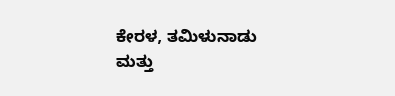ಕೇರಳ, ತಮಿಳುನಾಡು ಮತ್ತು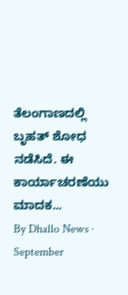ತೆಲಂಗಾಣದಲ್ಲಿ ಬೃಹತ್ ಶೋಧ ನಡೆಸಿದೆ. ಈ ಕಾರ್ಯಾಚರಣೆಯು ಮಾದಕ...
By Dhallo News · September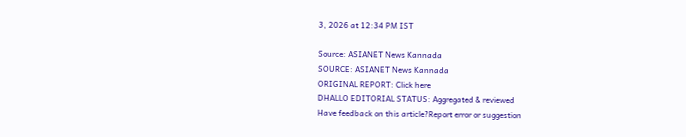3, 2026 at 12:34 PM IST

Source: ASIANET News Kannada
SOURCE: ASIANET News Kannada
ORIGINAL REPORT: Click here
DHALLO EDITORIAL STATUS: Aggregated & reviewed
Have feedback on this article?Report error or suggestion